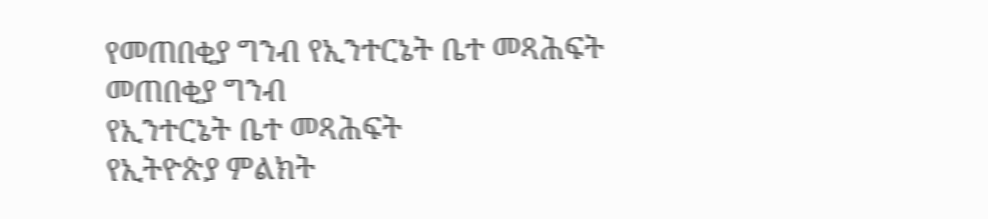የመጠበቂያ ግንብ የኢንተርኔት ቤተ መጻሕፍት
መጠበቂያ ግንብ
የኢንተርኔት ቤተ መጻሕፍት
የኢትዮጵያ ምልክት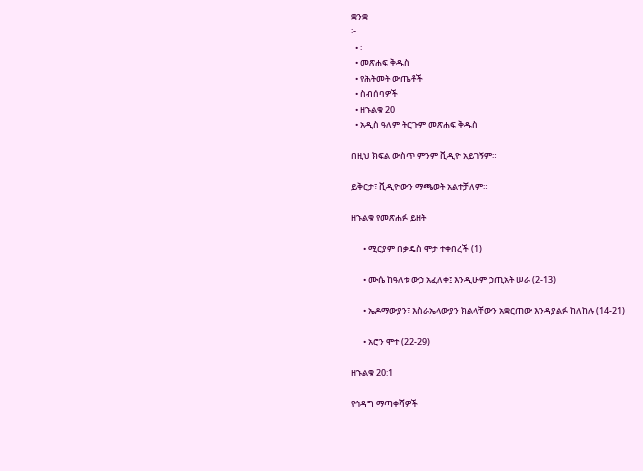ቋንቋ
፦
  • ፡
  • መጽሐፍ ቅዱስ
  • የሕትመት ውጤቶች
  • ስብሰባዎች
  • ዘኁልቁ 20
  • አዲስ ዓለም ትርጉም መጽሐፍ ቅዱስ

በዚህ ክፍል ውስጥ ምንም ቪዲዮ አይገኝም።

ይቅርታ፣ ቪዲዮውን ማጫወት አልተቻለም።

ዘኁልቁ የመጽሐፉ ይዘት

      • ሚርያም በቃዴስ ሞታ ተቀበረች (1)

      • ሙሴ ከዓለቱ ውኃ አፈለቀ፤ እንዲሁም ኃጢአት ሠራ (2-13)

      • ኤዶማውያን፣ እስራኤላውያን ክልላቸውን አቋርጠው እንዳያልፉ ከለከሉ (14-21)

      • አሮን ሞተ (22-29)

ዘኁልቁ 20:1

የኅዳግ ማጣቀሻዎች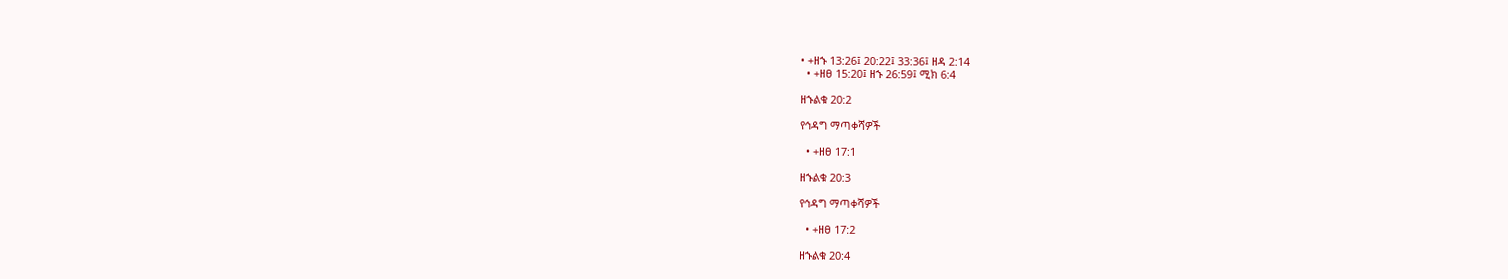• +ዘኁ 13:26፤ 20:22፤ 33:36፤ ዘዳ 2:14
  • +ዘፀ 15:20፤ ዘኁ 26:59፤ ሚክ 6:4

ዘኁልቁ 20:2

የኅዳግ ማጣቀሻዎች

  • +ዘፀ 17:1

ዘኁልቁ 20:3

የኅዳግ ማጣቀሻዎች

  • +ዘፀ 17:2

ዘኁልቁ 20:4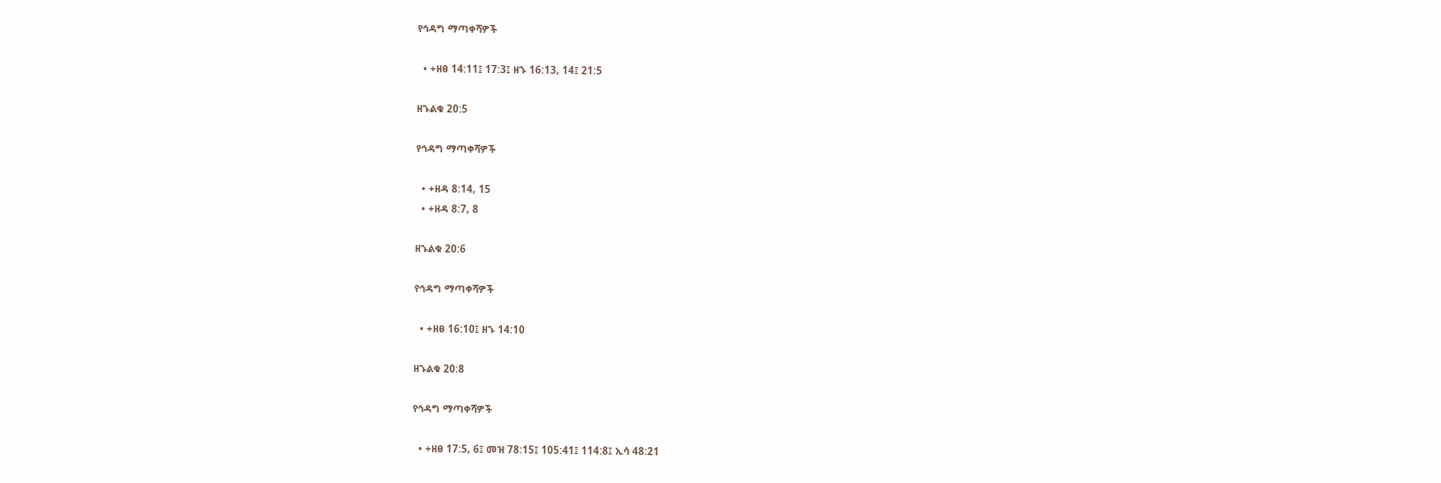የኅዳግ ማጣቀሻዎች

  • +ዘፀ 14:11፤ 17:3፤ ዘኁ 16:13, 14፤ 21:5

ዘኁልቁ 20:5

የኅዳግ ማጣቀሻዎች

  • +ዘዳ 8:14, 15
  • +ዘዳ 8:7, 8

ዘኁልቁ 20:6

የኅዳግ ማጣቀሻዎች

  • +ዘፀ 16:10፤ ዘኁ 14:10

ዘኁልቁ 20:8

የኅዳግ ማጣቀሻዎች

  • +ዘፀ 17:5, 6፤ መዝ 78:15፤ 105:41፤ 114:8፤ ኢሳ 48:21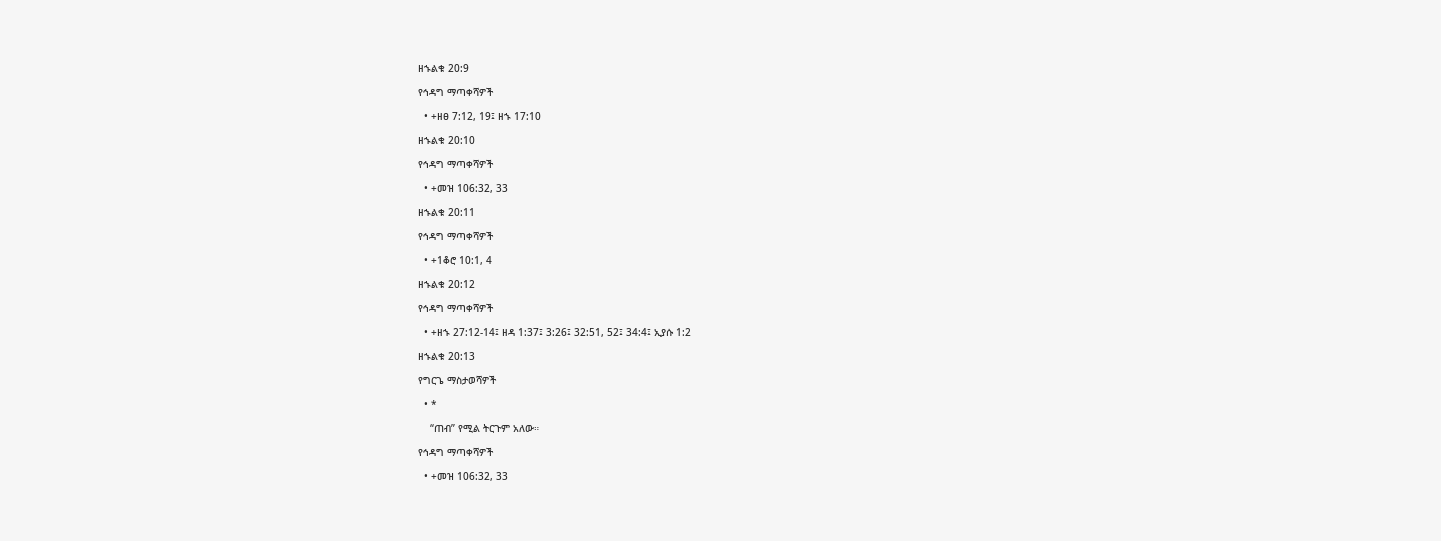ዘኁልቁ 20:9

የኅዳግ ማጣቀሻዎች

  • +ዘፀ 7:12, 19፤ ዘኁ 17:10

ዘኁልቁ 20:10

የኅዳግ ማጣቀሻዎች

  • +መዝ 106:32, 33

ዘኁልቁ 20:11

የኅዳግ ማጣቀሻዎች

  • +1ቆሮ 10:1, 4

ዘኁልቁ 20:12

የኅዳግ ማጣቀሻዎች

  • +ዘኁ 27:12-14፤ ዘዳ 1:37፤ 3:26፤ 32:51, 52፤ 34:4፤ ኢያሱ 1:2

ዘኁልቁ 20:13

የግርጌ ማስታወሻዎች

  • *

    “ጠብ” የሚል ትርጉም አለው።

የኅዳግ ማጣቀሻዎች

  • +መዝ 106:32, 33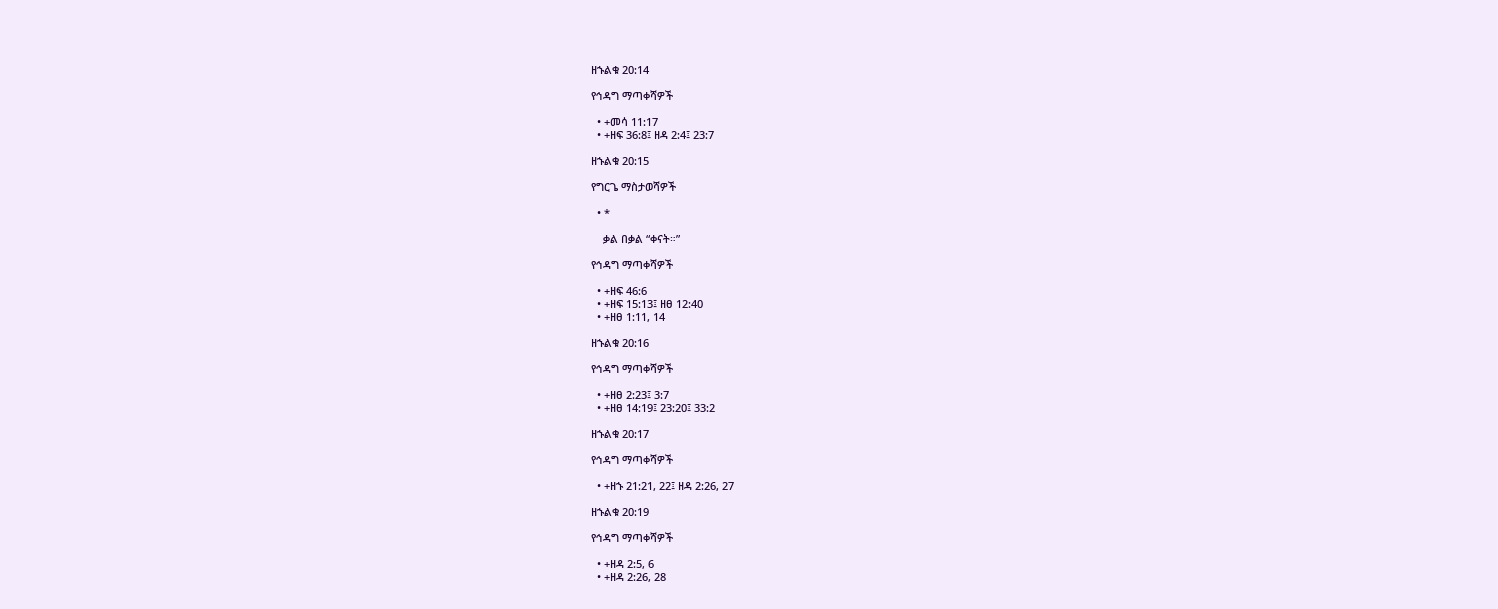ዘኁልቁ 20:14

የኅዳግ ማጣቀሻዎች

  • +መሳ 11:17
  • +ዘፍ 36:8፤ ዘዳ 2:4፤ 23:7

ዘኁልቁ 20:15

የግርጌ ማስታወሻዎች

  • *

    ቃል በቃል “ቀናት።”

የኅዳግ ማጣቀሻዎች

  • +ዘፍ 46:6
  • +ዘፍ 15:13፤ ዘፀ 12:40
  • +ዘፀ 1:11, 14

ዘኁልቁ 20:16

የኅዳግ ማጣቀሻዎች

  • +ዘፀ 2:23፤ 3:7
  • +ዘፀ 14:19፤ 23:20፤ 33:2

ዘኁልቁ 20:17

የኅዳግ ማጣቀሻዎች

  • +ዘኁ 21:21, 22፤ ዘዳ 2:26, 27

ዘኁልቁ 20:19

የኅዳግ ማጣቀሻዎች

  • +ዘዳ 2:5, 6
  • +ዘዳ 2:26, 28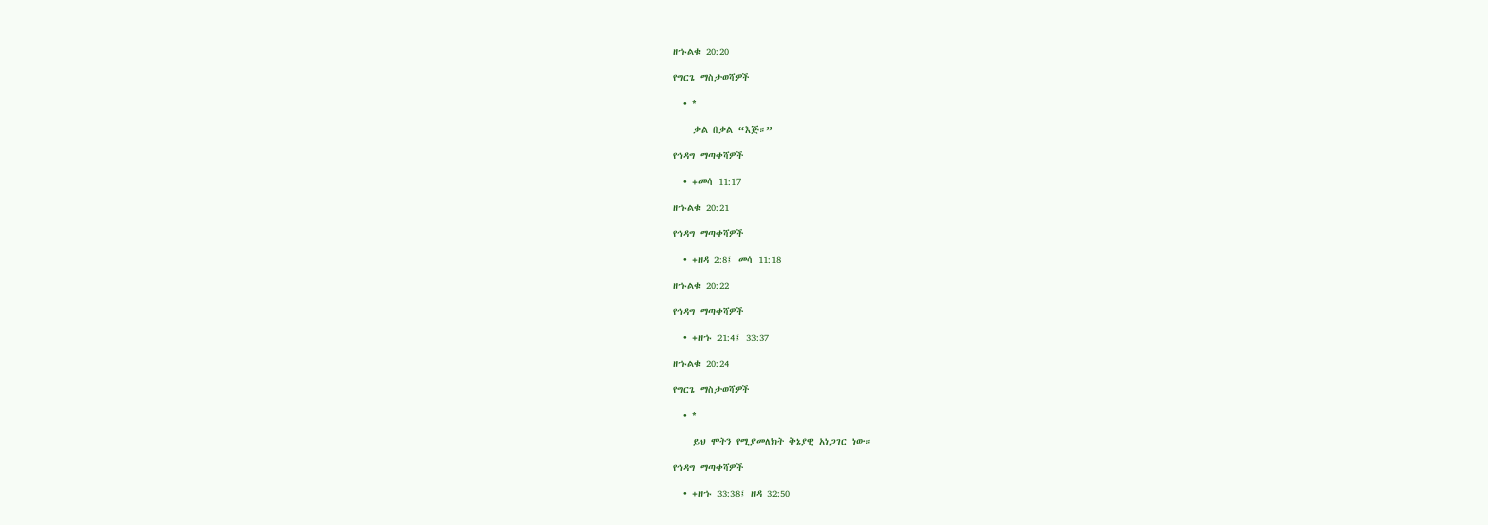ዘኁልቁ 20:20

የግርጌ ማስታወሻዎች

  • *

    ቃል በቃል “እጅ።”

የኅዳግ ማጣቀሻዎች

  • +መሳ 11:17

ዘኁልቁ 20:21

የኅዳግ ማጣቀሻዎች

  • +ዘዳ 2:8፤ መሳ 11:18

ዘኁልቁ 20:22

የኅዳግ ማጣቀሻዎች

  • +ዘኁ 21:4፤ 33:37

ዘኁልቁ 20:24

የግርጌ ማስታወሻዎች

  • *

    ይህ ሞትን የሚያመለክት ቅኔያዊ አነጋገር ነው።

የኅዳግ ማጣቀሻዎች

  • +ዘኁ 33:38፤ ዘዳ 32:50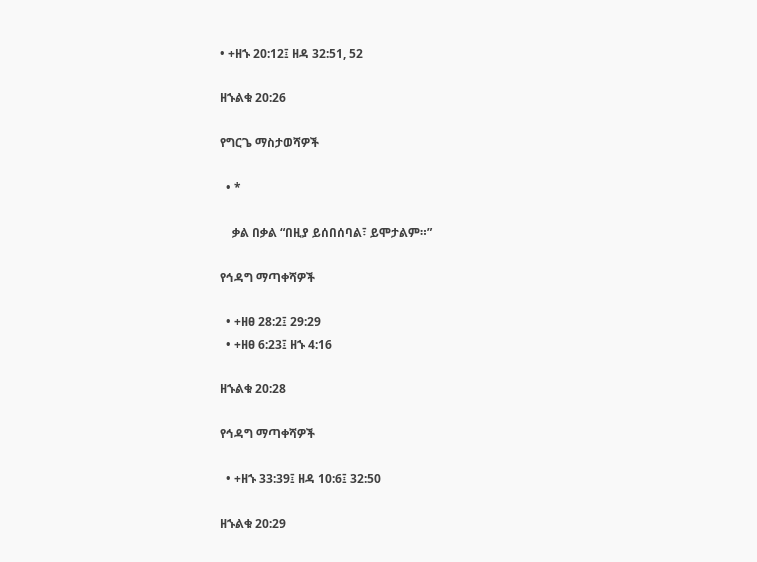• +ዘኁ 20:12፤ ዘዳ 32:51, 52

ዘኁልቁ 20:26

የግርጌ ማስታወሻዎች

  • *

    ቃል በቃል “በዚያ ይሰበሰባል፣ ይሞታልም።”

የኅዳግ ማጣቀሻዎች

  • +ዘፀ 28:2፤ 29:29
  • +ዘፀ 6:23፤ ዘኁ 4:16

ዘኁልቁ 20:28

የኅዳግ ማጣቀሻዎች

  • +ዘኁ 33:39፤ ዘዳ 10:6፤ 32:50

ዘኁልቁ 20:29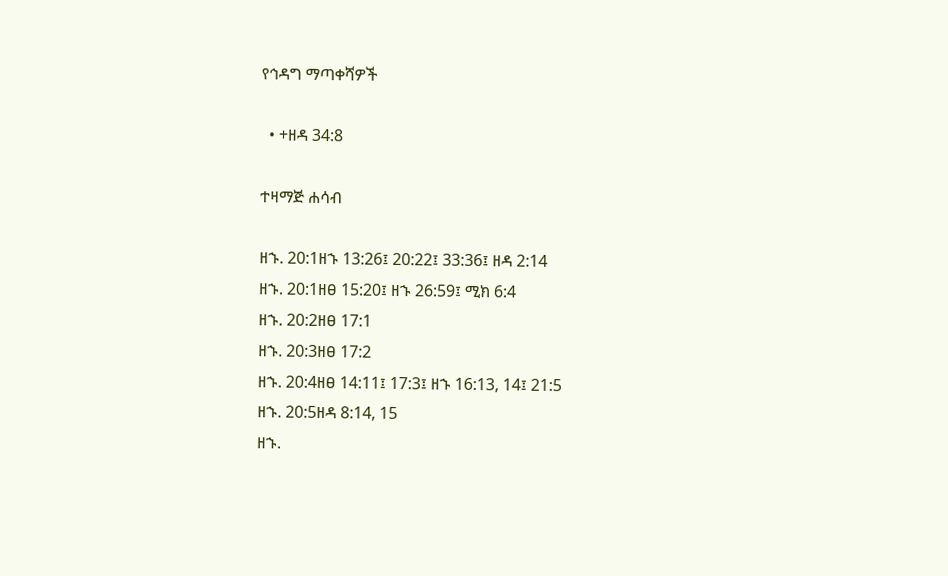የኅዳግ ማጣቀሻዎች

  • +ዘዳ 34:8

ተዛማጅ ሐሳብ

ዘኁ. 20:1ዘኁ 13:26፤ 20:22፤ 33:36፤ ዘዳ 2:14
ዘኁ. 20:1ዘፀ 15:20፤ ዘኁ 26:59፤ ሚክ 6:4
ዘኁ. 20:2ዘፀ 17:1
ዘኁ. 20:3ዘፀ 17:2
ዘኁ. 20:4ዘፀ 14:11፤ 17:3፤ ዘኁ 16:13, 14፤ 21:5
ዘኁ. 20:5ዘዳ 8:14, 15
ዘኁ.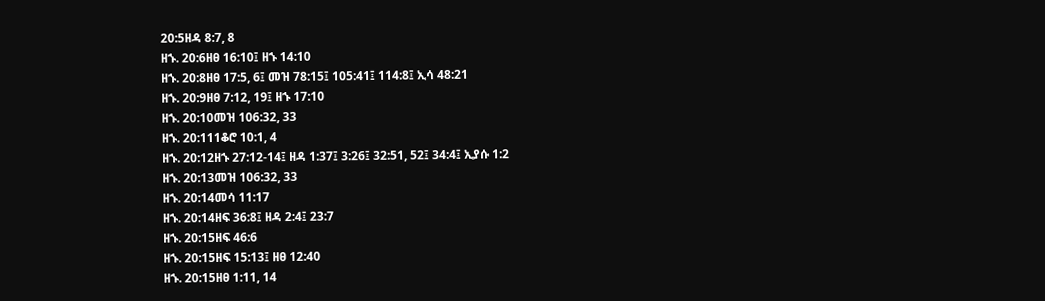20:5ዘዳ 8:7, 8
ዘኁ. 20:6ዘፀ 16:10፤ ዘኁ 14:10
ዘኁ. 20:8ዘፀ 17:5, 6፤ መዝ 78:15፤ 105:41፤ 114:8፤ ኢሳ 48:21
ዘኁ. 20:9ዘፀ 7:12, 19፤ ዘኁ 17:10
ዘኁ. 20:10መዝ 106:32, 33
ዘኁ. 20:111ቆሮ 10:1, 4
ዘኁ. 20:12ዘኁ 27:12-14፤ ዘዳ 1:37፤ 3:26፤ 32:51, 52፤ 34:4፤ ኢያሱ 1:2
ዘኁ. 20:13መዝ 106:32, 33
ዘኁ. 20:14መሳ 11:17
ዘኁ. 20:14ዘፍ 36:8፤ ዘዳ 2:4፤ 23:7
ዘኁ. 20:15ዘፍ 46:6
ዘኁ. 20:15ዘፍ 15:13፤ ዘፀ 12:40
ዘኁ. 20:15ዘፀ 1:11, 14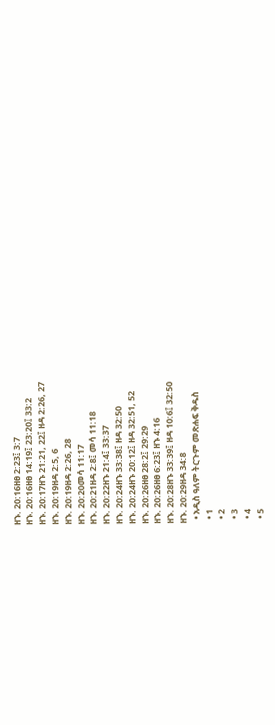ዘኁ. 20:16ዘፀ 2:23፤ 3:7
ዘኁ. 20:16ዘፀ 14:19፤ 23:20፤ 33:2
ዘኁ. 20:17ዘኁ 21:21, 22፤ ዘዳ 2:26, 27
ዘኁ. 20:19ዘዳ 2:5, 6
ዘኁ. 20:19ዘዳ 2:26, 28
ዘኁ. 20:20መሳ 11:17
ዘኁ. 20:21ዘዳ 2:8፤ መሳ 11:18
ዘኁ. 20:22ዘኁ 21:4፤ 33:37
ዘኁ. 20:24ዘኁ 33:38፤ ዘዳ 32:50
ዘኁ. 20:24ዘኁ 20:12፤ ዘዳ 32:51, 52
ዘኁ. 20:26ዘፀ 28:2፤ 29:29
ዘኁ. 20:26ዘፀ 6:23፤ ዘኁ 4:16
ዘኁ. 20:28ዘኁ 33:39፤ ዘዳ 10:6፤ 32:50
ዘኁ. 20:29ዘዳ 34:8
  • አዲስ ዓለም ትርጉም መጽሐፍ ቅዱስ
  • 1
  • 2
  • 3
  • 4
  • 5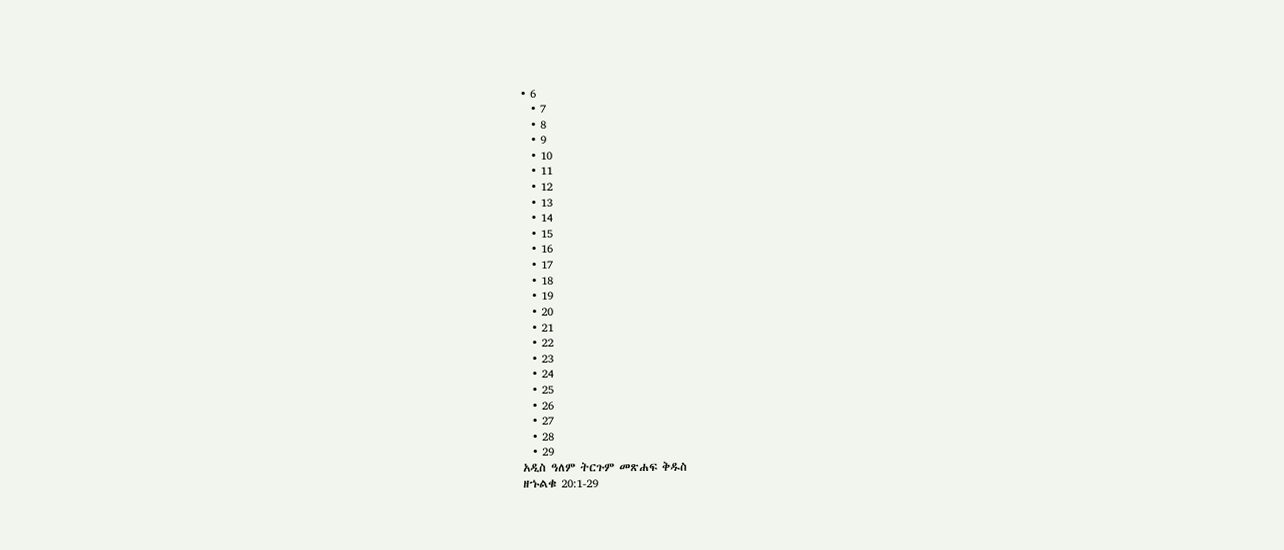• 6
  • 7
  • 8
  • 9
  • 10
  • 11
  • 12
  • 13
  • 14
  • 15
  • 16
  • 17
  • 18
  • 19
  • 20
  • 21
  • 22
  • 23
  • 24
  • 25
  • 26
  • 27
  • 28
  • 29
አዲስ ዓለም ትርጉም መጽሐፍ ቅዱስ
ዘኁልቁ 20:1-29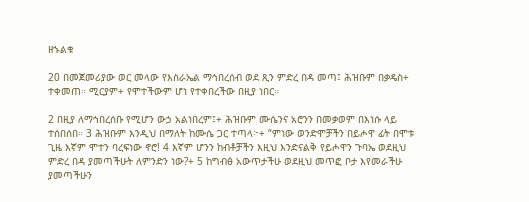ዘኁልቁ

20 በመጀመሪያው ወር መላው የእስራኤል ማኅበረሰብ ወደ ጺን ምድረ በዳ መጣ፤ ሕዝቡም በቃዴስ+ ተቀመጠ። ሚርያም+ የሞተችውም ሆነ የተቀበረችው በዚያ ነበር።

2 በዚያ ለማኅበረሰቡ የሚሆን ውኃ አልነበረም፤+ ሕዝቡም ሙሴንና አሮንን በመቃወም በእነሱ ላይ ተሰበሰበ። 3 ሕዝቡም እንዲህ በማለት ከሙሴ ጋር ተጣላ፦+ “ምነው ወንድሞቻችን በይሖዋ ፊት በሞቱ ጊዜ እኛም ሞተን ባረፍነው ኖሮ! 4 እኛም ሆንን ከብቶቻችን እዚህ እንድናልቅ የይሖዋን ጉባኤ ወደዚህ ምድረ በዳ ያመጣችሁት ለምንድን ነው?+ 5 ከግብፅ አውጥታችሁ ወደዚህ መጥፎ ቦታ እየመራችሁ ያመጣችሁን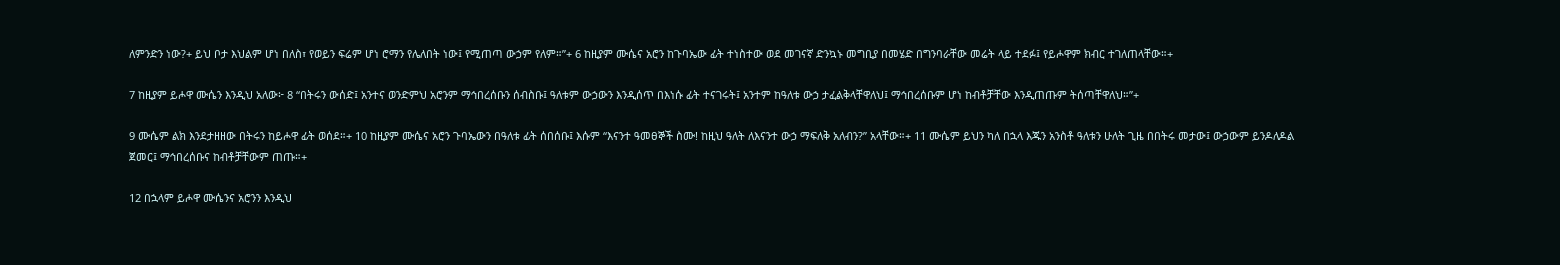ለምንድን ነው?+ ይህ ቦታ እህልም ሆነ በለስ፣ የወይን ፍሬም ሆነ ሮማን የሌለበት ነው፤ የሚጠጣ ውኃም የለም።”+ 6 ከዚያም ሙሴና አሮን ከጉባኤው ፊት ተነስተው ወደ መገናኛ ድንኳኑ መግቢያ በመሄድ በግንባራቸው መሬት ላይ ተደፉ፤ የይሖዋም ክብር ተገለጠላቸው።+

7 ከዚያም ይሖዋ ሙሴን እንዲህ አለው፦ 8 “በትሩን ውሰድ፤ አንተና ወንድምህ አሮንም ማኅበረሰቡን ሰብስቡ፤ ዓለቱም ውኃውን እንዲሰጥ በእነሱ ፊት ተናገሩት፤ አንተም ከዓለቱ ውኃ ታፈልቅላቸዋለህ፤ ማኅበረሰቡም ሆነ ከብቶቻቸው እንዲጠጡም ትሰጣቸዋለህ።”+

9 ሙሴም ልክ እንደታዘዘው በትሩን ከይሖዋ ፊት ወሰደ።+ 10 ከዚያም ሙሴና አሮን ጉባኤውን በዓለቱ ፊት ሰበሰቡ፤ እሱም “እናንተ ዓመፀኞች ስሙ! ከዚህ ዓለት ለእናንተ ውኃ ማፍለቅ አለብን?” አላቸው።+ 11 ሙሴም ይህን ካለ በኋላ እጁን አንስቶ ዓለቱን ሁለት ጊዜ በበትሩ መታው፤ ውኃውም ይንዶለዶል ጀመር፤ ማኅበረሰቡና ከብቶቻቸውም ጠጡ።+

12 በኋላም ይሖዋ ሙሴንና አሮንን እንዲህ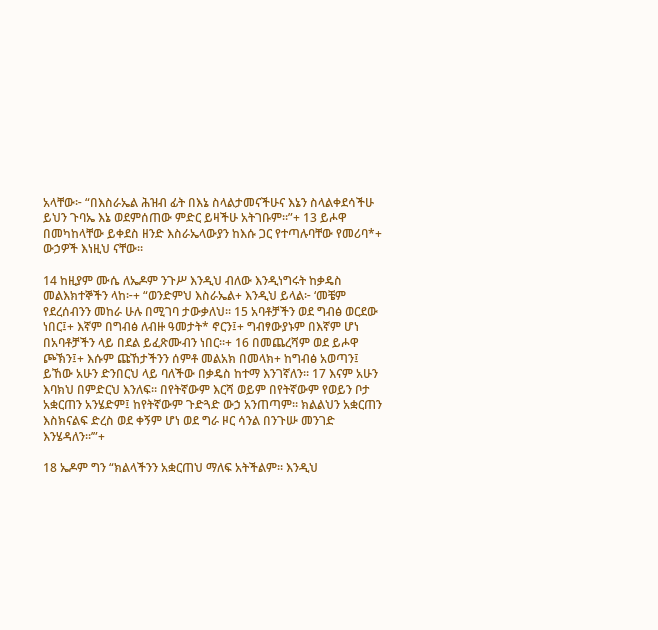አላቸው፦ “በእስራኤል ሕዝብ ፊት በእኔ ስላልታመናችሁና እኔን ስላልቀደሳችሁ ይህን ጉባኤ እኔ ወደምሰጠው ምድር ይዛችሁ አትገቡም።”+ 13 ይሖዋ በመካከላቸው ይቀደስ ዘንድ እስራኤላውያን ከእሱ ጋር የተጣሉባቸው የመሪባ*+ ውኃዎች እነዚህ ናቸው።

14 ከዚያም ሙሴ ለኤዶም ንጉሥ እንዲህ ብለው እንዲነግሩት ከቃዴስ መልእክተኞችን ላከ፦+ “ወንድምህ እስራኤል+ እንዲህ ይላል፦ ‘መቼም የደረሰብንን መከራ ሁሉ በሚገባ ታውቃለህ። 15 አባቶቻችን ወደ ግብፅ ወርደው ነበር፤+ እኛም በግብፅ ለብዙ ዓመታት* ኖርን፤+ ግብፃውያኑም በእኛም ሆነ በአባቶቻችን ላይ በደል ይፈጽሙብን ነበር።+ 16 በመጨረሻም ወደ ይሖዋ ጮኽን፤+ እሱም ጩኸታችንን ሰምቶ መልአክ በመላክ+ ከግብፅ አወጣን፤ ይኸው አሁን ድንበርህ ላይ ባለችው በቃዴስ ከተማ እንገኛለን። 17 እናም አሁን እባክህ በምድርህ እንለፍ። በየትኛውም እርሻ ወይም በየትኛውም የወይን ቦታ አቋርጠን አንሄድም፤ ከየትኛውም ጉድጓድ ውኃ አንጠጣም። ክልልህን አቋርጠን እስክናልፍ ድረስ ወደ ቀኝም ሆነ ወደ ግራ ዞር ሳንል በንጉሡ መንገድ እንሄዳለን።’”+

18 ኤዶም ግን “ክልላችንን አቋርጠህ ማለፍ አትችልም። እንዲህ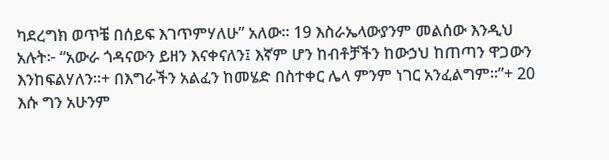ካደረግክ ወጥቼ በሰይፍ እገጥምሃለሁ” አለው። 19 እስራኤላውያንም መልሰው እንዲህ አሉት፦ “አውራ ጎዳናውን ይዘን እናቀናለን፤ እኛም ሆን ከብቶቻችን ከውኃህ ከጠጣን ዋጋውን እንከፍልሃለን።+ በእግራችን አልፈን ከመሄድ በስተቀር ሌላ ምንም ነገር አንፈልግም።”+ 20 እሱ ግን አሁንም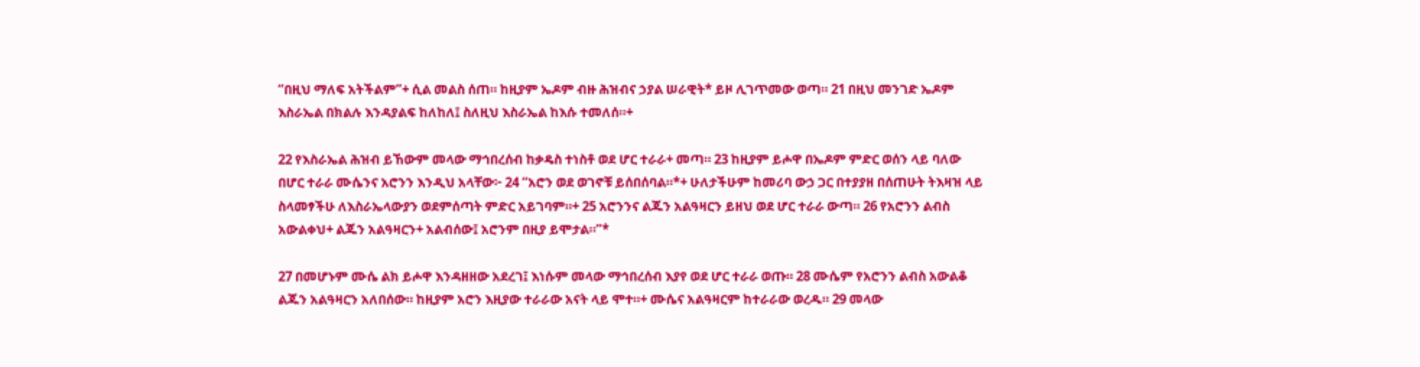“በዚህ ማለፍ አትችልም”+ ሲል መልስ ሰጠ። ከዚያም ኤዶም ብዙ ሕዝብና ኃያል ሠራዊት* ይዞ ሊገጥመው ወጣ። 21 በዚህ መንገድ ኤዶም እስራኤል በክልሉ እንዳያልፍ ከለከለ፤ ስለዚህ እስራኤል ከእሱ ተመለሰ።+

22 የእስራኤል ሕዝብ ይኸውም መላው ማኅበረሰብ ከቃዴስ ተነስቶ ወደ ሆር ተራራ+ መጣ። 23 ከዚያም ይሖዋ በኤዶም ምድር ወሰን ላይ ባለው በሆር ተራራ ሙሴንና አሮንን እንዲህ አላቸው፦ 24 “አሮን ወደ ወገኖቹ ይሰበሰባል።*+ ሁለታችሁም ከመሪባ ውኃ ጋር በተያያዘ በሰጠሁት ትእዛዝ ላይ ስላመፃችሁ ለእስራኤላውያን ወደምሰጣት ምድር አይገባም።+ 25 አሮንንና ልጁን አልዓዛርን ይዘህ ወደ ሆር ተራራ ውጣ። 26 የአሮንን ልብስ አውልቀህ+ ልጁን አልዓዛርን+ አልብሰው፤ አሮንም በዚያ ይሞታል።”*

27 በመሆኑም ሙሴ ልክ ይሖዋ እንዳዘዘው አደረገ፤ እነሱም መላው ማኅበረሰብ እያየ ወደ ሆር ተራራ ወጡ። 28 ሙሴም የአሮንን ልብስ አውልቆ ልጁን አልዓዛርን አለበሰው። ከዚያም አሮን እዚያው ተራራው አናት ላይ ሞተ።+ ሙሴና አልዓዛርም ከተራራው ወረዱ። 29 መላው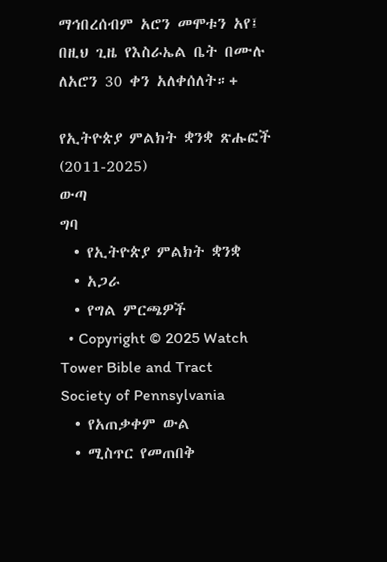ማኅበረሰብም አሮን መሞቱን አየ፤ በዚህ ጊዜ የእስራኤል ቤት በሙሉ ለአሮን 30 ቀን አለቀሰለት።+

የኢትዮጵያ ምልክት ቋንቋ ጽሑፎች (2011-2025)
ውጣ
ግባ
  • የኢትዮጵያ ምልክት ቋንቋ
  • አጋራ
  • የግል ምርጫዎች
  • Copyright © 2025 Watch Tower Bible and Tract Society of Pennsylvania
  • የአጠቃቀም ውል
  • ሚስጥር የመጠበቅ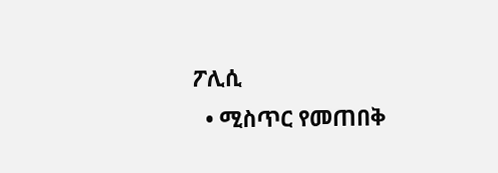ፖሊሲ
  • ሚስጥር የመጠበቅ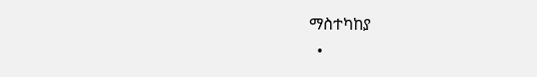ማስተካከያ
  •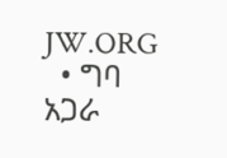JW.ORG
  • ግባ
አጋራ